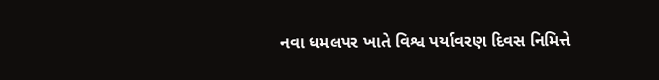નવા ધમલપર ખાતે વિશ્વ પર્યાવરણ દિવસ નિમિત્તે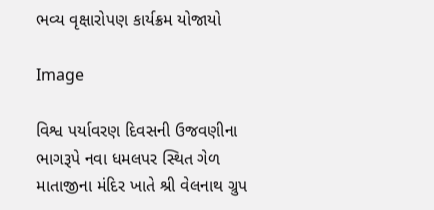ભવ્ય વૃક્ષારોપણ કાર્યક્રમ યોજાયો

Image

વિશ્વ પર્યાવરણ દિવસની ઉજવણીના ભાગરૂપે નવા ધમલપર સ્થિત ગેળ માતાજીના મંદિર ખાતે શ્રી વેલનાથ ગ્રુપ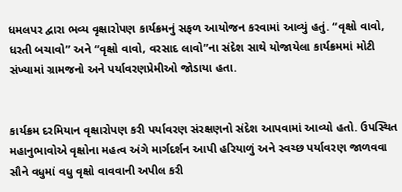ધમલપર દ્વારા ભવ્ય વૃક્ષારોપણ કાર્યક્રમનું સફળ આયોજન કરવામાં આવ્યું હતું. “વૃક્ષો વાવો, ધરતી બચાવો” અને “વૃક્ષો વાવો, વરસાદ લાવો”ના સંદેશ સાથે યોજાયેલા કાર્યક્રમમાં મોટી સંખ્યામાં ગ્રામજનો અને પર્યાવરણપ્રેમીઓ જોડાયા હતા.


કાર્યક્રમ દરમિયાન વૃક્ષારોપણ કરી પર્યાવરણ સંરક્ષણનો સંદેશ આપવામાં આવ્યો હતો. ઉપસ્થિત મહાનુભાવોએ વૃક્ષોના મહત્વ અંગે માર્ગદર્શન આપી હરિયાળું અને સ્વચ્છ પર્યાવરણ જાળવવા સૌને વધુમાં વધુ વૃક્ષો વાવવાની અપીલ કરી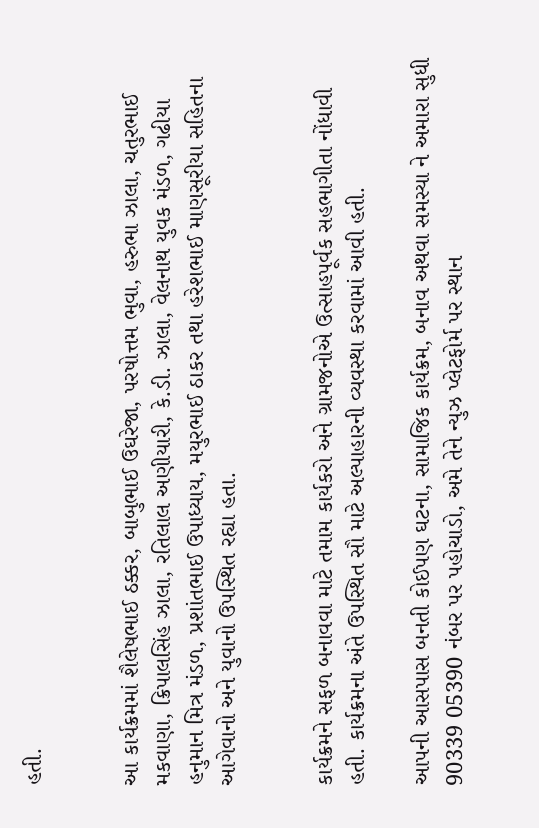હતી.


આ કાર્યક્રમમાં શૈલેષભાઈ ઠક્કર, બાબુભાઈ ઉઘરેજા, પરષોત્તમ ભુવા, હરુભા ઝાલા, ચતુરભાઈ મકવાણા, ક્રિપાલસિંહ ઝાલા, રતિલાલ અણીયારી, કે.ડી. ઝાલા, વેલનાથ યુવક મંડળ, ગઢીયા હનુમાન મિત્ર મંડળ, પ્રશાંતભાઈ ઉપાધ્યાય, મયુરભાઈ ઠાકર તથા હરેશભાઈ માણસૂરીયા સહિતના આગેવાનો અને યુવાનો ઉપસ્થિત રહ્યા હતા.


કાર્યક્રમને સફળ બનાવવા માટે તમામ કાર્યકરો અને ગ્રામજનોએ ઉત્સાહપૂર્વક સહભાગીતા નોંધાવી હતી. કાર્યક્રમના અંતે ઉપસ્થિત સૌ માટે અલ્પાહારની વ્યવસ્થા કરવામાં આવી હતી.

આપની આસપાસ બનતી કોઈપણ ઘટના, સામાજિક કાર્યક્રમ, બનાવ અથવા સમસ્યા ને અમારા સુધી 90339 05390 નંબર પર પહોચાડો, અમે તેને ન્યુઝ પ્લેટફોર્મ પર સ્થાન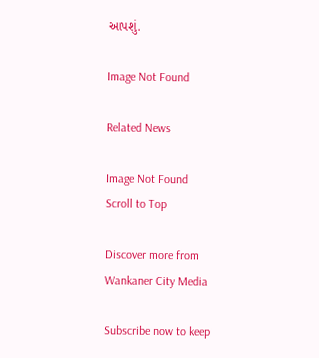આપશું.

Image Not Found

Related News

Image Not Found
Scroll to Top

Discover more from Wankaner City Media

Subscribe now to keep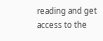reading and get access to the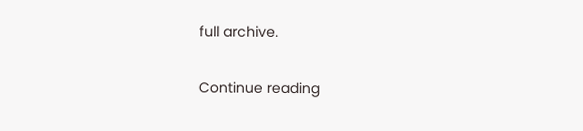full archive.

Continue reading